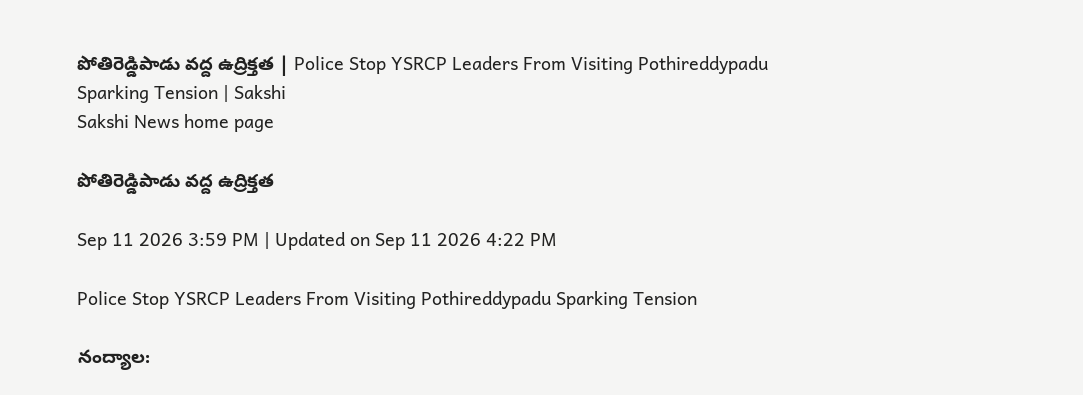పోతిరెడ్డిపాడు వద్ద ఉద్రిక్తత | Police Stop YSRCP Leaders From Visiting Pothireddypadu Sparking Tension | Sakshi
Sakshi News home page

పోతిరెడ్డిపాడు వద్ద ఉద్రిక్తత

Sep 11 2026 3:59 PM | Updated on Sep 11 2026 4:22 PM

Police Stop YSRCP Leaders From Visiting Pothireddypadu Sparking Tension

నంద్యాల: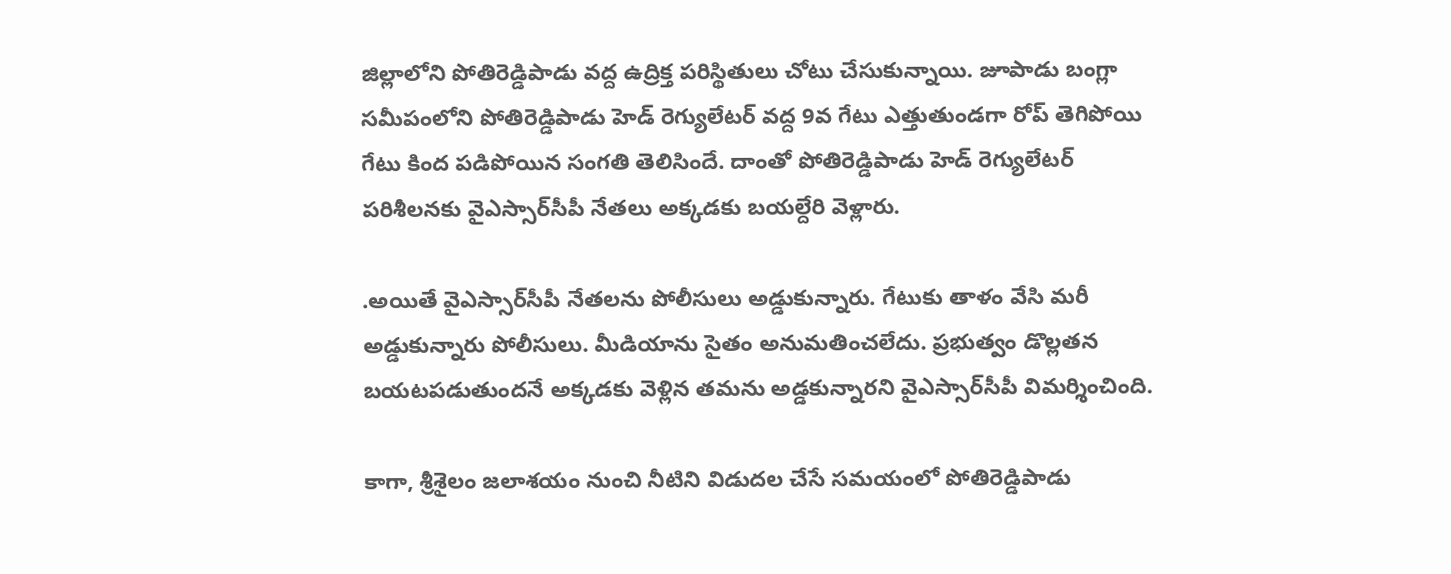జిల్లాలోని పోతిరెడ్డిపాడు వద్ద ఉద్రిక్త పరిస్థితులు చోటు చేసుకున్నాయి. జూపాడు బంగ్లా సమీపంలోని పోతిరెడ్డిపాడు హెడ్‌ రెగ్యులేటర్‌ వద్ద 9వ గేటు ఎత్తుతుండగా రోప్ తెగిపోయి గేటు కింద పడిపోయిన సంగతి తెలిసిందే. దాంతో పోతిరెడ్డిపాడు హెడ్‌ రెగ్యులేటర్‌ పరిశీలనకు వైఎస్సార్‌సీపీ నేతలు అక్కడకు బయల్దేరి వెళ్లారు.

.అయితే వైఎస్సార్‌సీపీ నేతలను పోలీసులు అడ్డుకున్నారు. గేటుకు తాళం వేసి మరీ అడ్డుకున్నారు పోలీసులు. మీడియాను సైతం అనుమతించలేదు. ప్రభుత్వం డొల్లతన బయటపడుతుందనే అక్కడకు వెళ్లిన తమను అడ్డకున్నారని వైఎస్సార్‌సీపీ విమర్శించింది.

కాగా, శ్రీశైలం జలాశయం నుంచి నీటిని విడుదల చేసే సమయంలో పోతిరెడ్డిపాడు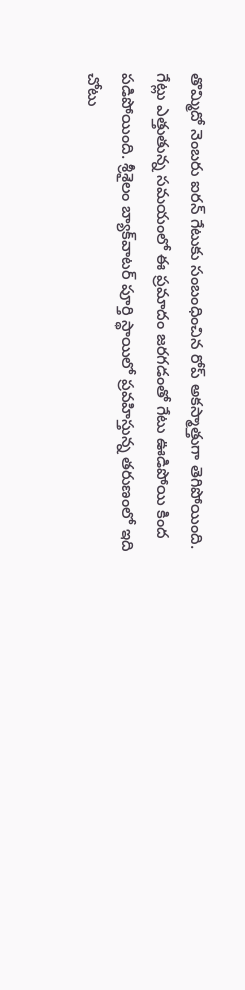తొమ్మిదో నెంబరు ఐరన్‌ గేటుకు సంబంధించిన రోప్ అకస్మాత్తుగా తెగిపోయింది. గేట్లు ఎత్తుతున్న సమయంలో ఈ ప్రమాదం జరగడంతో గేటు ఊడిపోయి కింద పడిపోయింది. శ్రీశైలం బ్యాక్‌వాటర్ పూర్తి స్థాయిలో ప్రవహిస్తున్న తరుణంలో ఇది చోటు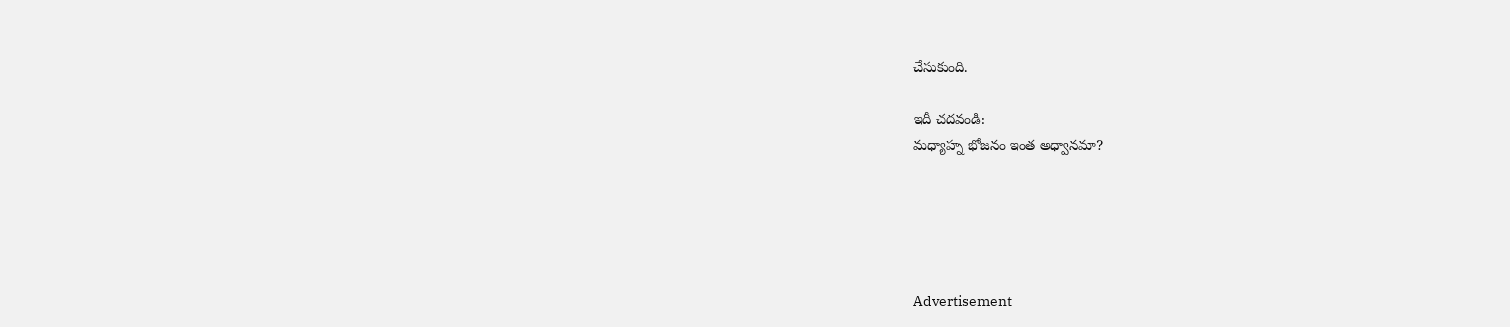చేసుకుంది.

ఇదీ చదవండి:
మధ్యాహ్న భోజనం ఇంత అధ్వానమా?





Advertisement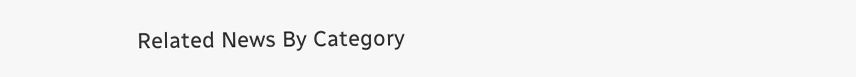Related News By Category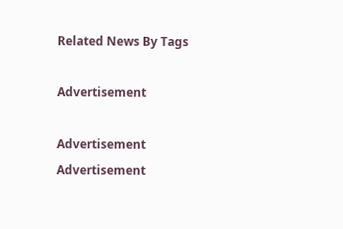Related News By Tags

Advertisement

Advertisement
Advertisement